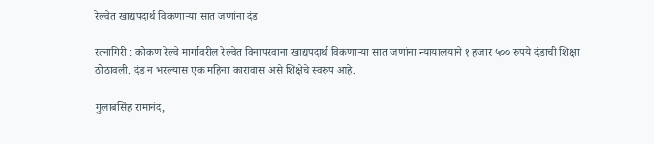रेल्वेत खाद्यपदार्थ विकणाऱ्या सात जणांना दंड

रत्नागिरी : कोकण रेल्वे मार्गावरील रेल्वेत विनापरवाना खाद्यपदार्थ विकणाऱ्या सात जणांना न्यायालयाने १ हजार ५०० रुपये दंडाची शिक्षा ठोठावली. दंड न भरल्यास एक महिना कारावास असे शिक्षेचे स्वरुप आहे.

गुलाबसिंह रामानंद,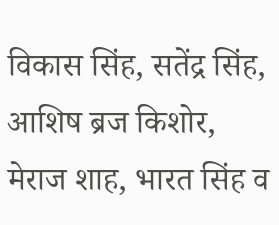विकास सिंह, सतेंद्र सिंह, आशिष ब्रज किशोर, मेराज शाह, भारत सिंह व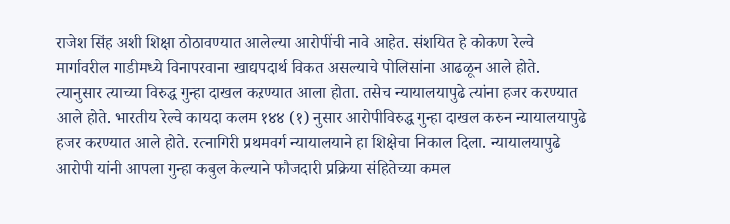राजेश सिंह अशी शिक्षा ठोठावण्यात आलेल्या आरोपींची नावे आहेत. संशयित हे कोकण रेल्वे मार्गावरील गाडीमध्ये विनापरवाना खाद्यपदार्थ विकत असल्याचे पोलिसांना आढळून आले होते. त्यानुसार त्याच्या विरुद्ध गुन्हा दाखल कऱण्यात आला होता. तसेच न्यायालयापुढे त्यांना हजर करण्यात आले होते. भारतीय रेल्वे कायदा कलम १४४ (१) नुसार आरोपीविरुद्ध गुन्हा दाखल करुन न्यायालयापुढे हजर करण्यात आले होते. रत्नागिरी प्रथमवर्ग न्यायालयाने हा शिक्षेचा निकाल दिला. न्यायालयापुढे आरोपी यांनी आपला गुन्हा कबुल केल्याने फौजदारी प्रक्रिया संहितेच्या कमल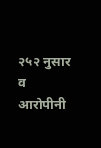२५२ नुसार व आरोपीनी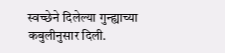स्वच्छेने दिलेल्या गुन्ह्याच्या कबुलीनुसार दिली.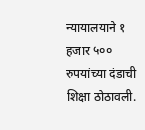न्यायालयाने १ हजार ५०० रुपयांच्या दंडाची शिक्षा ठोठावली.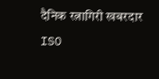दैनिक रत्नागिरी खबरदार
ISO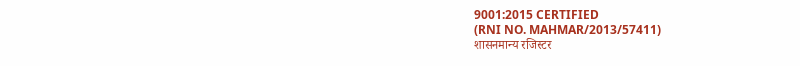9001:2015 CERTIFIED
(RNI NO. MAHMAR/2013/57411)
शासनमान्य रजिस्टर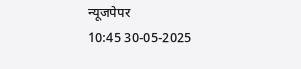न्यूजपेपर
10:45 30-05-2025